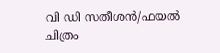വി ഡി സതീശന്‍/ഫയല്‍ ചിത്രം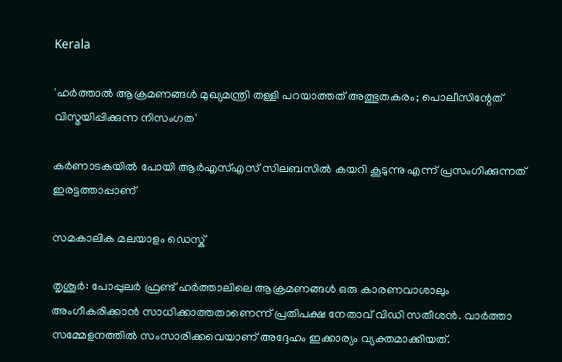Kerala

'ഹർത്താൽ ആക്രമണങ്ങൾ മുഖ്യമന്ത്രി തള്ളി പറയാത്തത് അത്ഭുതകരം; പൊലീസിന്റേത് വിസ്മയിപ്പിക്കുന്ന നിസംഗത'

കർണാടകയിൽ പോയി ആർഎസ്എസ് സിലബസിൽ കയറി കൂടുന്നു എന്ന് പ്രസംഗിക്കുന്നത് ഇരട്ടത്താപ്പാണ്

സമകാലിക മലയാളം ഡെസ്ക്

തൃശൂര്‍: പോപ്പുലർ ഫ്രണ്ട് ഹർത്താലിലെ ആക്രമണങ്ങൾ ഒരു കാരണവാശാലും അംഗീകരിക്കാൻ സാധിക്കാത്തതാണെന്ന് പ്രതിപക്ഷ നേതാവ് വിഡി സതീശന്‍. വാർത്താ സമ്മേളനത്തിൽ സംസാരിക്കവെയാണ് അദ്ദേഹം ഇക്കാര്യം വ്യക്തമാക്കിയത്.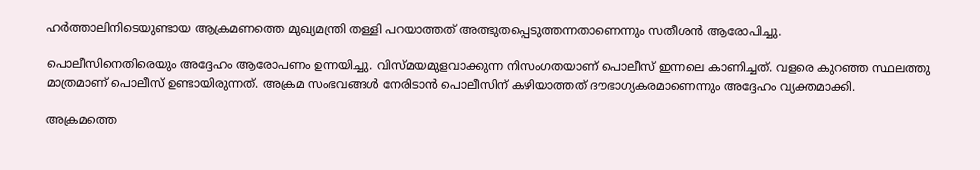ഹർത്താലിനിടെയുണ്ടായ ആക്രമണത്തെ മുഖ്യമന്ത്രി തള്ളി പറയാത്തത് അത്ഭുതപ്പെടുത്തന്നതാണെന്നും സതീശൻ ആരോപിച്ചു.

പൊലീസിനെതിരെയും അദ്ദേഹം ആരോപണം ഉന്നയിച്ചു. വിസ്മയമുളവാക്കുന്ന നിസംഗതയാണ് പൊലീസ് ഇന്നലെ കാണിച്ചത്. വളരെ കുറഞ്ഞ സ്ഥലത്തു മാത്രമാണ് പൊലീസ് ഉണ്ടായിരുന്നത്. അക്രമ സംഭവങ്ങൾ നേരിടാൻ പൊലീസിന് കഴിയാത്തത് ദൗഭാഗ്യകരമാണെന്നും അദ്ദേഹം വ്യക്തമാക്കി.

അക്രമത്തെ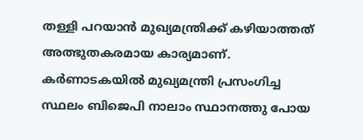തള്ളി പറയാൻ മുഖ്യമന്ത്രിക്ക് കഴിയാത്തത് അത്ഭുതകരമായ കാര്യമാണ്. കർണാടകയിൽ മുഖ്യമന്ത്രി പ്രസംഗിച്ച സ്ഥലം ബിജെപി നാലാം സ്ഥാനത്തു പോയ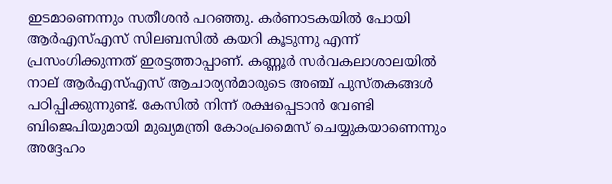ഇടമാണെന്നും സതീശൻ പറഞ്ഞു. കർണാടകയിൽ പോയി ആർഎസ്എസ് സിലബസിൽ കയറി കൂടുന്നു എന്ന് പ്രസംഗിക്കുന്നത് ഇരട്ടത്താപ്പാണ്. കണ്ണൂർ സർവകലാശാലയിൽ നാല് ആർഎസ്എസ് ആചാര്യന്‍മാരുടെ അഞ്ച് പുസ്തകങ്ങൾ പഠിപ്പിക്കുന്നുണ്ട്. കേസിൽ നിന്ന് രക്ഷപ്പെടാൻ വേണ്ടി ബിജെപിയുമായി മുഖ്യമന്ത്രി കോംപ്രമൈസ് ചെയ്യുകയാണെന്നും അദ്ദേഹം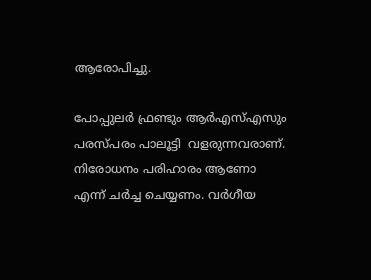ആരോപിച്ചു.

പോപ്പുലർ ഫ്രണ്ടും ആർഎസ്എസും പരസ്പരം പാലൂട്ടി  വളരുന്നവരാണ്. നിരോധനം പരിഹാരം ആണോ എന്ന് ചർച്ച ചെയ്യണം. വർഗീയ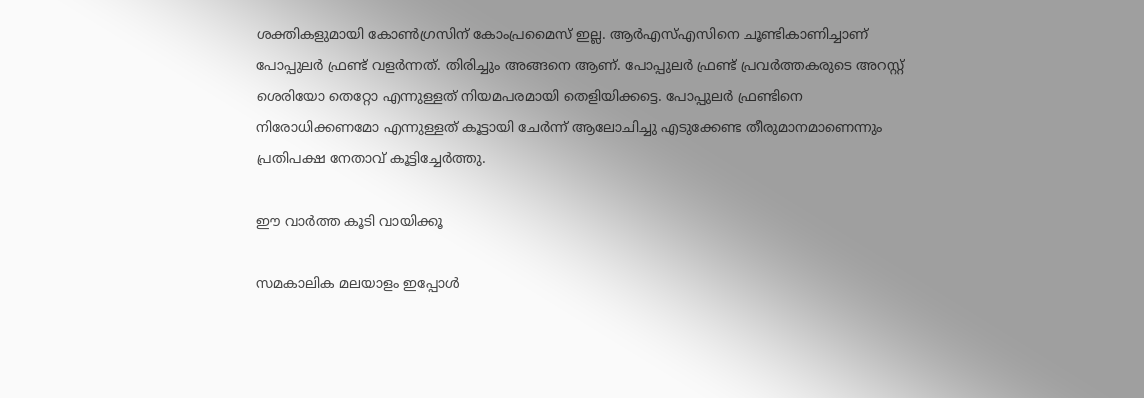ശക്തികളുമായി കോൺഗ്രസിന് കോംപ്രമൈസ് ഇല്ല. ആര്‍എസ്എസിനെ ചൂണ്ടികാണിച്ചാണ് പോപ്പുലർ ഫ്രണ്ട് വളർന്നത്. തിരിച്ചും അങ്ങനെ ആണ്. പോപ്പുലർ ഫ്രണ്ട് പ്രവർത്തകരുടെ അറസ്റ്റ്  ശെരിയോ തെറ്റോ എന്നുള്ളത് നിയമപരമായി തെളിയിക്കട്ടെ. പോപ്പുലർ ഫ്രണ്ടിനെ  നിരോധിക്കണമോ എന്നുള്ളത് കൂട്ടായി ചേർന്ന് ആലോചിച്ചു എടുക്കേണ്ട തീരുമാനമാണെന്നും പ്രതിപക്ഷ നേതാവ് കൂട്ടിച്ചേർത്തു.

ഈ വാര്‍ത്ത കൂടി വായിക്കൂ

സമകാലിക മലയാളം ഇപ്പോള്‍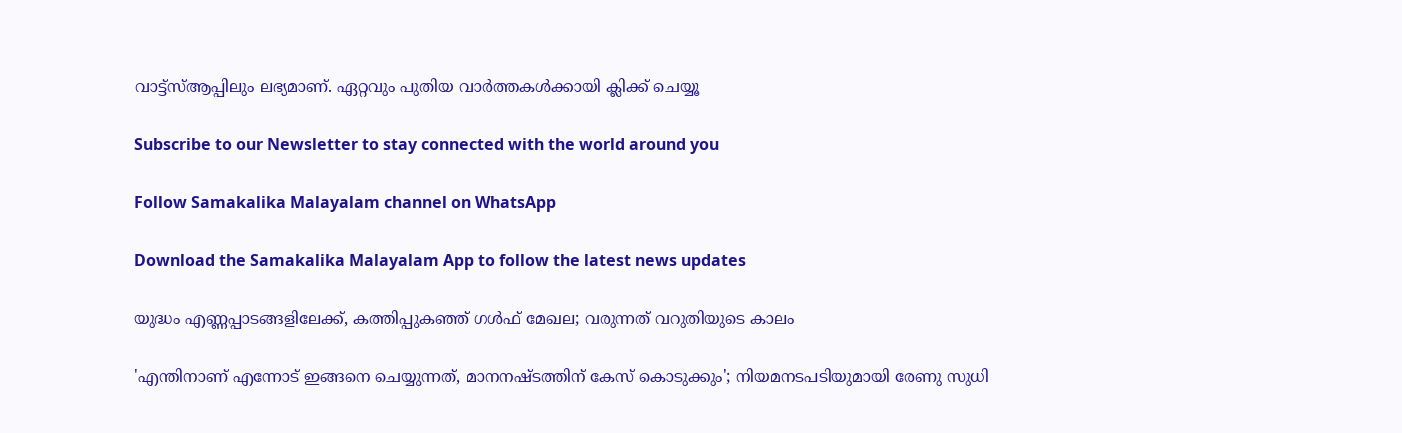വാട്ട്‌സ്ആപ്പിലും ലഭ്യമാണ്. ഏറ്റവും പുതിയ വാര്‍ത്തകള്‍ക്കായി ക്ലിക്ക് ചെയ്യൂ

Subscribe to our Newsletter to stay connected with the world around you

Follow Samakalika Malayalam channel on WhatsApp

Download the Samakalika Malayalam App to follow the latest news updates

യുദ്ധം എണ്ണപ്പാടങ്ങളിലേക്ക്, കത്തിപ്പുകഞ്ഞ് ഗള്‍ഫ് മേഖല; വരുന്നത് വറുതിയുടെ കാലം

'എന്തിനാണ് എന്നോട് ഇങ്ങനെ ചെയ്യുന്നത്, മാനനഷ്ടത്തിന് കേസ് കൊടുക്കും'; നിയമനടപടിയുമായി രേണു സുധി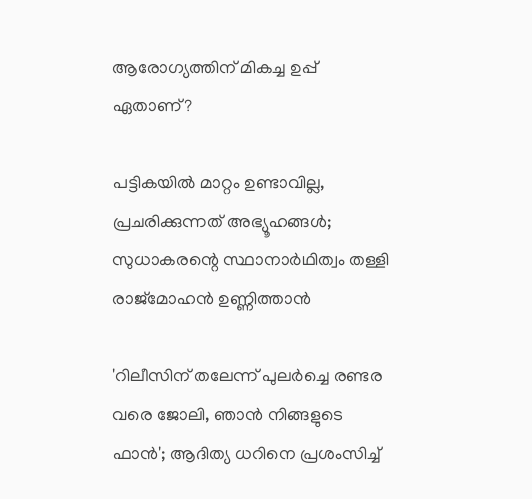ആരോഗ്യത്തിന് മികച്ച ഉപ്പ് ഏതാണ്?

പട്ടികയില്‍ മാറ്റം ഉണ്ടാവില്ല, പ്രചരിക്കുന്നത് അഭ്യൂഹങ്ങള്‍; സുധാകരന്റെ സ്ഥാനാര്‍ഥിത്വം തള്ളി രാജ്‌മോഹന്‍ ഉണ്ണിത്താന്‍

'റിലീസിന് തലേന്ന് പുലർച്ചെ രണ്ടര വരെ ജോലി, ഞാൻ നിങ്ങളുടെ ഫാൻ'; ആദിത്യ ധറിനെ പ്രശംസിച്ച്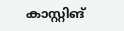കാസ്റ്റിങ്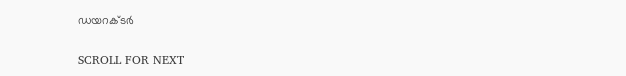ഡയറക്ടർ

SCROLL FOR NEXT